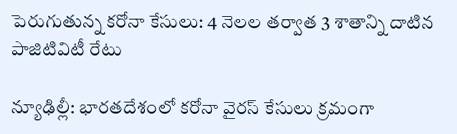పెరుగుతున్న కరోనా కేసులు: 4 నెలల తర్వాత 3 శాతాన్ని దాటిన పాజిటివిటీ రేటు

న్యూఢిల్లీ: భారతదేశంలో కరోనా వైరస్ కేసులు క్రమంగా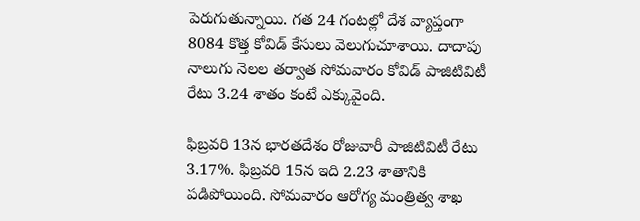పెరుగుతున్నాయి. గత 24 గంటల్లో దేశ వ్యాప్తంగా 8084 కొత్త కోవిడ్ కేసులు వెలుగుచూశాయి. దాదాపు నాలుగు నెలల తర్వాత సోమవారం కోవిడ్ పాజిటివిటీ రేటు 3.24 శాతం కంటే ఎక్కువైంది.

ఫిబ్రవరి 13న భారతదేశం రోజువారీ పాజిటివిటీ రేటు 3.17%. ఫిబ్రవరి 15న ఇది 2.23 శాతానికి పడిపోయింది. సోమవారం ఆరోగ్య మంత్రిత్వ శాఖ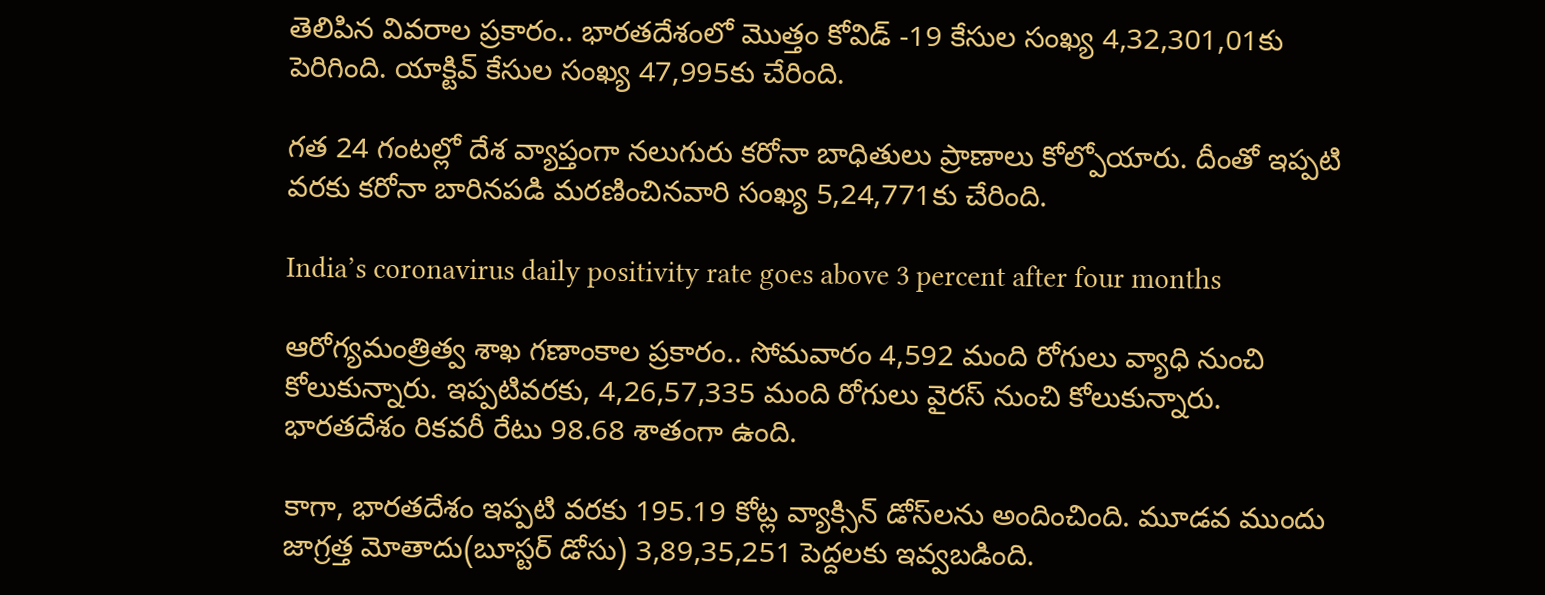తెలిపిన వివరాల ప్రకారం.. భారతదేశంలో మొత్తం కోవిడ్ -19 కేసుల సంఖ్య 4,32,301,01కు పెరిగింది. యాక్టివ్ కేసుల సంఖ్య 47,995కు చేరింది.

గత 24 గంటల్లో దేశ వ్యాప్తంగా నలుగురు కరోనా బాధితులు ప్రాణాలు కోల్పోయారు. దీంతో ఇప్పటి వరకు కరోనా బారినపడి మరణించినవారి సంఖ్య 5,24,771కు చేరింది.

India’s coronavirus daily positivity rate goes above 3 percent after four months

ఆరోగ్యమంత్రిత్వ శాఖ గణాంకాల ప్రకారం.. సోమవారం 4,592 మంది రోగులు వ్యాధి నుంచి కోలుకున్నారు. ఇప్పటివరకు, 4,26,57,335 మంది రోగులు వైరస్ నుంచి కోలుకున్నారు. భారతదేశం రికవరీ రేటు 98.68 శాతంగా ఉంది.

కాగా, భారతదేశం ఇప్పటి వరకు 195.19 కోట్ల వ్యాక్సిన్ డోస్‌లను అందించింది. మూడవ ముందు జాగ్రత్త మోతాదు(బూస్టర్ డోసు) 3,89,35,251 పెద్దలకు ఇవ్వబడింది.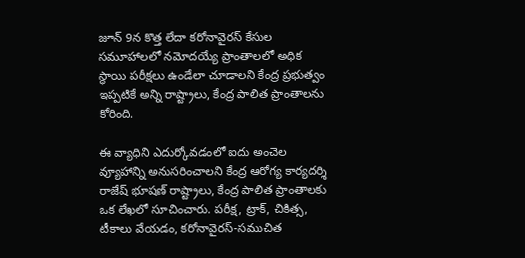జూన్ 9న కొత్త లేదా కరోనావైరస్ కేసుల సమూహాలలో నమోదయ్యే ప్రాంతాలలో అధిక స్థాయి పరీక్షలు ఉండేలా చూడాలని కేంద్ర ప్రభుత్వం ఇప్పటికే అన్ని రాష్ట్రాలు, కేంద్ర పాలిత ప్రాంతాలను కోరింది.

ఈ వ్యాధిని ఎదుర్కోవడంలో ఐదు అంచెల వ్యూహాన్ని అనుసరించాలని కేంద్ర ఆరోగ్య కార్యదర్శి రాజేష్ భూషణ్ రాష్ట్రాలు, కేంద్ర పాలిత ప్రాంతాలకు ఒక లేఖలో సూచించారు. పరీక్ష, ట్రాక్, చికిత్స, టీకాలు వేయడం, కరోనావైరస్-సముచిత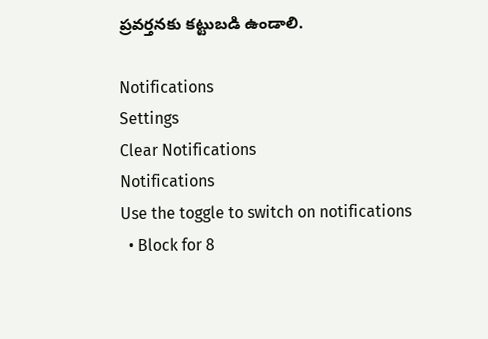ప్రవర్తనకు కట్టుబడి ఉండాలి.

Notifications
Settings
Clear Notifications
Notifications
Use the toggle to switch on notifications
  • Block for 8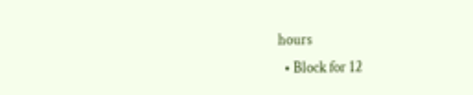hours
  • Block for 12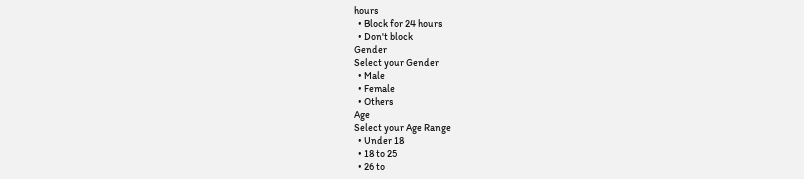hours
  • Block for 24 hours
  • Don't block
Gender
Select your Gender
  • Male
  • Female
  • Others
Age
Select your Age Range
  • Under 18
  • 18 to 25
  • 26 to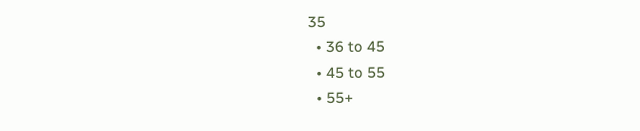35
  • 36 to 45
  • 45 to 55
  • 55+